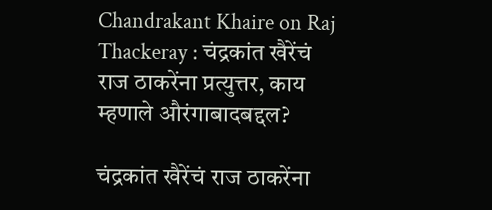Chandrakant Khaire on Raj Thackeray : चंद्रकांत खैरेंचं राज ठाकरेंना प्रत्युत्तर, काय म्हणाले औरंगाबादबद्दल?

चंद्रकांत खैरेंचं राज ठाकरेंना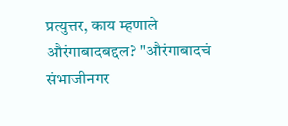प्रत्युत्तर, काय म्हणाले औरंगाबादबद्दल? "औरंगाबादचं संभाजीनगर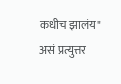कधीच झालंय" असं प्रत्युत्तर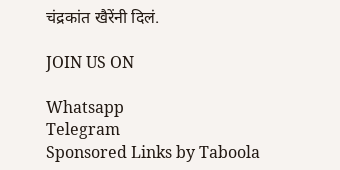चंद्रकांत खैरेंनी दिलं.

JOIN US ON

Whatsapp
Telegram
Sponsored Links by Taboola